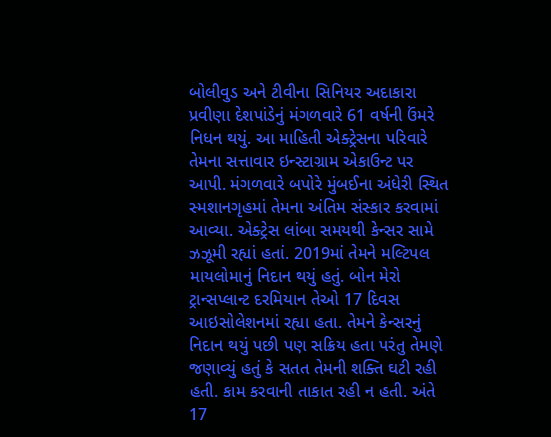બોલીવુડ અને ટીવીના સિનિયર અદાકારા પ્રવીણા દેશપાંડેનું મંગળવારે 61 વર્ષની ઉંમરે નિધન થયું. આ માહિતી એક્ટ્રેસના પરિવારે તેમના સત્તાવાર ઇન્સ્ટાગ્રામ એકાઉન્ટ પર આપી. મંગળવારે બપોરે મુંબઈના અંધેરી સ્થિત સ્મશાનગૃહમાં તેમના અંતિમ સંસ્કાર કરવામાં આવ્યા. એક્ટ્રેસ લાંબા સમયથી કેન્સર સામે ઝઝૂમી રહ્યાં હતાં. 2019માં તેમને મલ્ટિપલ માયલોમાનું નિદાન થયું હતું. બોન મેરો ટ્રાન્સપ્લાન્ટ દરમિયાન તેઓ 17 દિવસ આઇસોલેશનમાં રહ્યા હતા. તેમને કેન્સરનું નિદાન થયું પછી પણ સક્રિય હતા પરંતુ તેમણે જણાવ્યું હતું કે સતત તેમની શક્તિ ઘટી રહી હતી. કામ કરવાની તાકાત રહી ન હતી. અંતે 17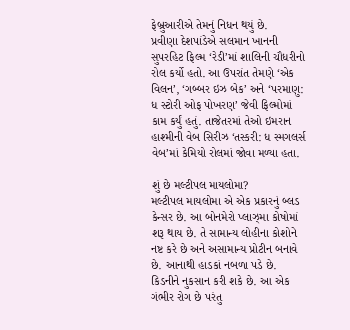ફેબ્રુઆરીએ તેમનું નિધન થયું છે.
પ્રવીણા દેશપાંડેએ સલમાન ખાનની સુપરહિટ ફિલ્મ ‘રેડી’માં શાલિની ચૌધરીનો રોલ કર્યો હતો. આ ઉપરાંત તેમણે ‘એક વિલન’, ‘ગબ્બર ઇઝ બેક’ અને ‘પરમાણુ: ધ સ્ટોરી ઓફ પોખરણ’ જેવી ફિલ્મોમાં કામ કર્યું હતું. તાજેતરમાં તેઓ ઇમરાન હાશ્મીની વેબ સિરીઝ ‘તસ્કરી: ધ સ્મગલર્સ વેબ’માં કેમિયો રોલમાં જોવા મળ્યા હતા.

શું છે મલ્ટીપલ માયલોમા?
મલ્ટીપલ માયલોમા એ એક પ્રકારનું બ્લડ કેન્સર છે. આ બોનમેરો પ્લાઝ્મા કોષોમાં શરૂ થાય છે. તે સામાન્ય લોહીના કોશોને નષ્ટ કરે છે અને અસામાન્ય પ્રોટીન બનાવે છે. આનાથી હાડકાં નબળા પડે છે. કિડનીને નુકસાન કરી શકે છે. આ એક ગંભીર રોગ છે પરંતુ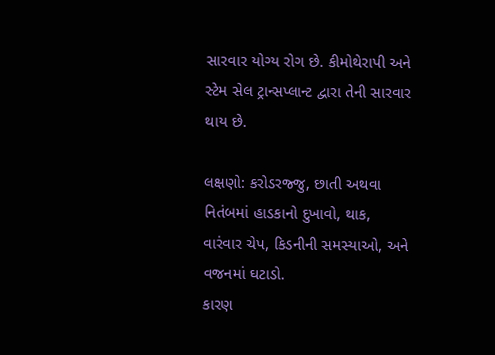સારવાર યોગ્ય રોગ છે. કીમોથેરાપી અને સ્ટેમ સેલ ટ્રાન્સપ્લાન્ટ દ્વારા તેની સારવાર થાય છે.

લક્ષણો: કરોડરજ્જુ, છાતી અથવા નિતંબમાં હાડકાનો દુખાવો, થાક, વારંવાર ચેપ, કિડનીની સમસ્યાઓ, અને વજનમાં ઘટાડો.
કારણ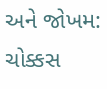અને જોખમ: ચોક્કસ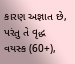કારણ અજ્ઞાત છે, પરંતુ તે વૃદ્ધ વયસ્ક (60+),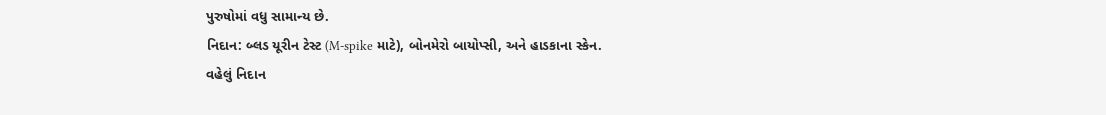પુરુષોમાં વધુ સામાન્ય છે.
નિદાન: બ્લડ યૂરીન ટેસ્ટ (M-spike માટે), બોનમેરો બાયોપ્સી, અને હાડકાના સ્કેન.
વહેલું નિદાન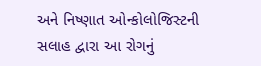અને નિષ્ણાત ઓન્કોલોજિસ્ટની સલાહ દ્વારા આ રોગનું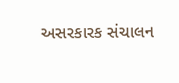અસરકારક સંચાલન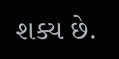શક્ય છે.